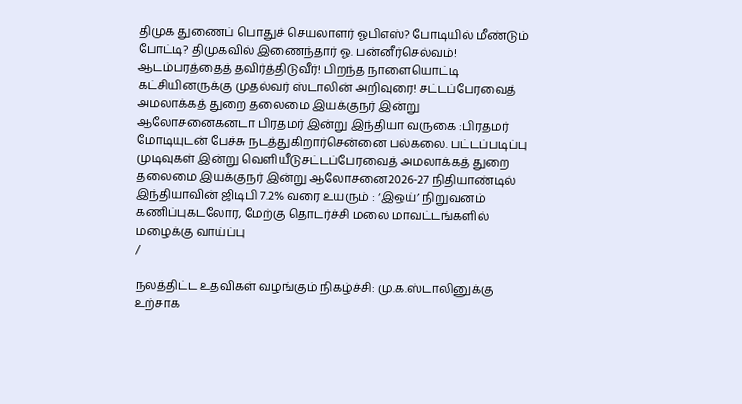திமுக துணைப் பொதுச் செயலாளர் ஓபிஎஸ்? போடியில் மீண்டும் போட்டி? திமுகவில் இணைந்தார் ஓ. பன்னீர்செல்வம்! ஆடம்பரத்தைத் தவிர்த்திடுவீர்! பிறந்த நாளையொட்டி கட்சியினருக்கு முதல்வர் ஸ்டாலின் அறிவுரை! சட்டப்பேரவைத் அமலாக்கத் துறை தலைமை இயக்குநர் இன்று ஆலோசனைகனடா பிரதமர் இன்று இந்தியா வருகை :பிரதமர் மோடியுடன் பேச்சு நடத்துகிறார்சென்னை பல்கலை. பட்டப்படிப்பு முடிவுகள் இன்று வெளியீடுசட்டப்பேரவைத் அமலாக்கத் துறை தலைமை இயக்குநர் இன்று ஆலோசனை2026-27 நிதியாண்டில் இந்தியாவின் ஜிடிபி 7.2% வரை உயரும் : ‘இஒய்’ நிறுவனம் கணிப்புகடலோர, மேற்கு தொடர்ச்சி மலை மாவட்டங்களில் மழைக்கு வாய்ப்பு
/

நலத்திட்ட உதவிகள் வழங்கும் நிகழ்ச்சி: மு.க.ஸ்டாலினுக்கு உற்சாக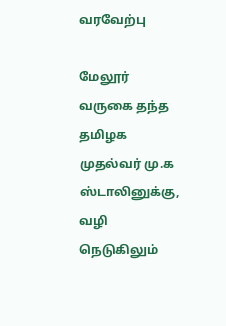வரவேற்பு

மேலூர் வருகை தந்த தமிழக முதல்வர் மு.க ஸ்டாலினுக்கு, வழி நெடுகிலும்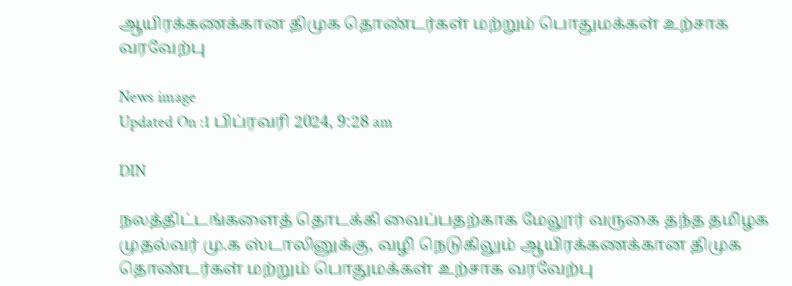ஆயிரக்கணக்கான திமுக தொண்டர்கள் மற்றும் பொதுமக்கள் உற்சாக வரவேற்பு

News image
Updated On :1 பிப்ரவரி 2024, 9:28 am

DIN

நலத்திட்டங்களைத் தொடக்கி வைப்பதற்காக மேலூர் வருகை தந்த தமிழக முதல்வர் மு.க ஸ்டாலினுக்கு, வழி நெடுகிலும் ஆயிரக்கணக்கான திமுக தொண்டர்கள் மற்றும் பொதுமக்கள் உற்சாக வரவேற்பு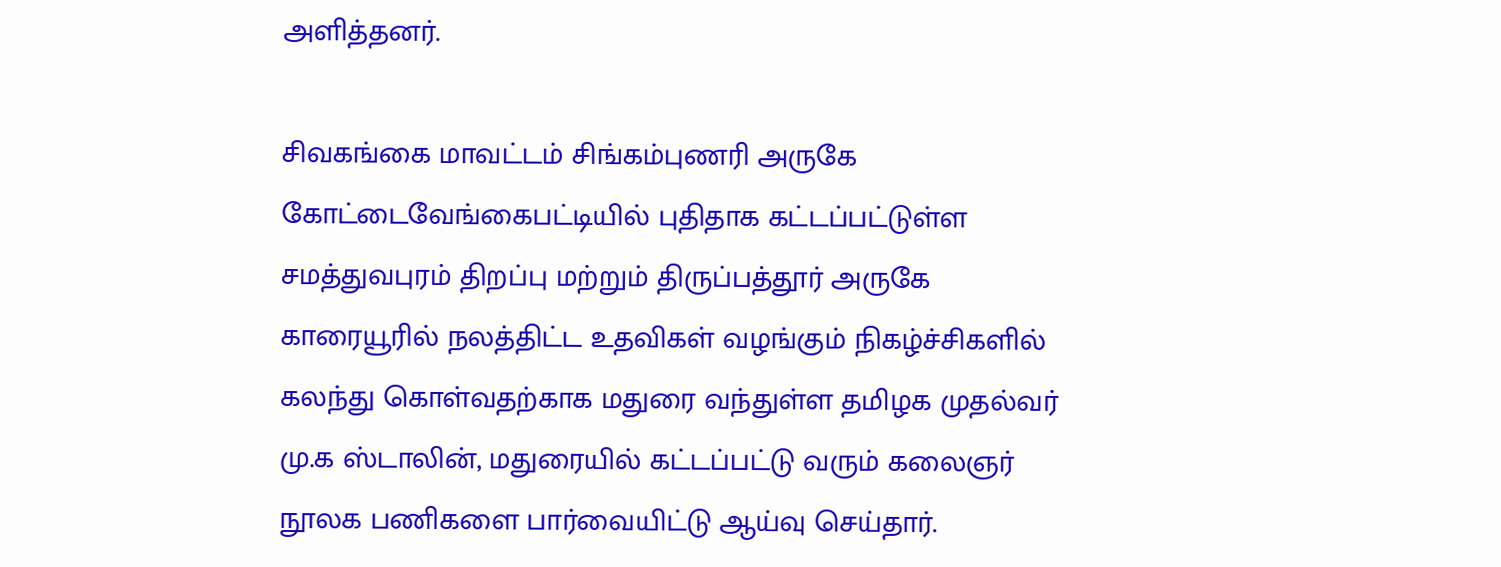அளித்தனர்.

சிவகங்கை மாவட்டம் சிங்கம்புணரி அருகே கோட்டைவேங்கைபட்டியில் புதிதாக கட்டப்பட்டுள்ள சமத்துவபுரம் திறப்பு மற்றும் திருப்பத்தூர் அருகே காரையூரில் நலத்திட்ட உதவிகள் வழங்கும் நிகழ்ச்சிகளில் கலந்து கொள்வதற்காக மதுரை வந்துள்ள தமிழக முதல்வர் மு.க ஸ்டாலின், மதுரையில் கட்டப்பட்டு வரும் கலைஞர் நூலக பணிகளை பார்வையிட்டு ஆய்வு செய்தார்.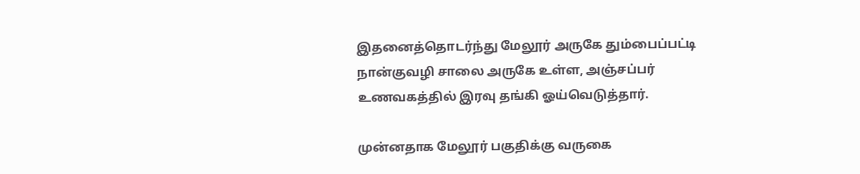இதனைத்தொடர்ந்து மேலூர் அருகே தும்பைப்பட்டி நான்குவழி சாலை அருகே உள்ள, அஞ்சப்பர் உணவகத்தில் இரவு தங்கி ஓய்வெடுத்தார்.

முன்னதாக மேலூர் பகுதிக்கு வருகை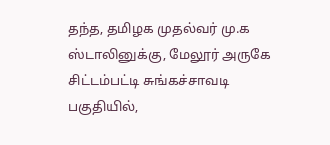தந்த, தமிழக முதல்வர் மு.க ஸ்டாலினுக்கு, மேலூர் அருகே சிட்டம்பட்டி சுங்கச்சாவடி பகுதியில்,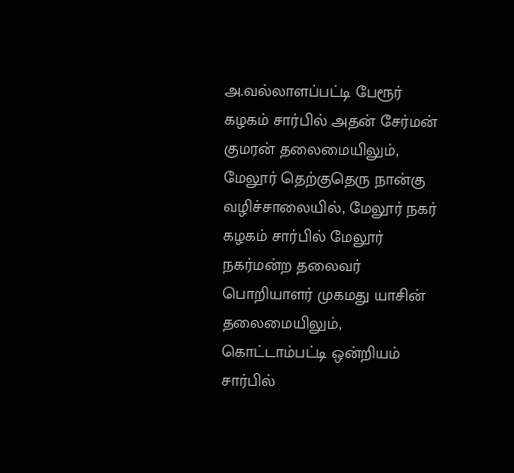அ.வல்லாளப்பட்டி பேரூர் கழகம் சார்பில் அதன் சேர்மன் குமரன் தலைமையிலும்,  மேலூர் தெற்குதெரு நான்கு வழிச்சாலையில், மேலூர் நகர் கழகம் சார்பில் மேலூர் நகர்மன்ற தலைவர் பொறியாளர் முகமது யாசின் தலைமையிலும், கொட்டாம்பட்டி ஒன்றியம் சார்பில்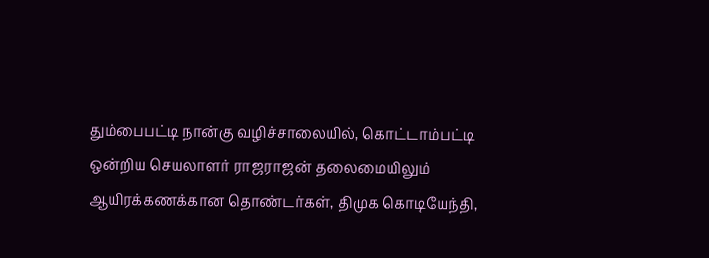தும்பைபட்டி நான்கு வழிச்சாலையில், கொட்டாம்பட்டி ஒன்றிய செயலாளர் ராஜராஜன் தலைமையிலும்  ஆயிரக்கணக்கான தொண்டர்கள், திமுக கொடியேந்தி,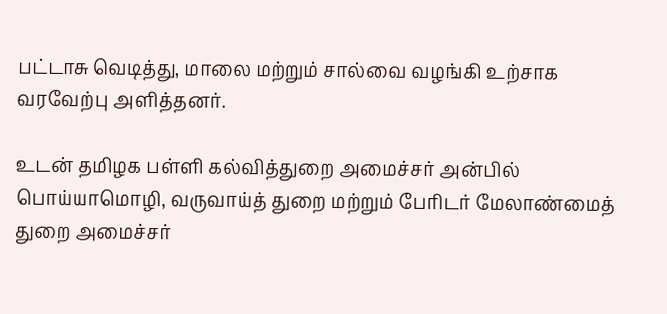பட்டாசு வெடித்து, மாலை மற்றும் சால்வை வழங்கி உற்சாக வரவேற்பு அளித்தனர்.

உடன் தமிழக பள்ளி கல்வித்துறை அமைச்சர் அன்பில் பொய்யாமொழி, வருவாய்த் துறை மற்றும் பேரிடர் மேலாண்மைத் துறை அமைச்சர்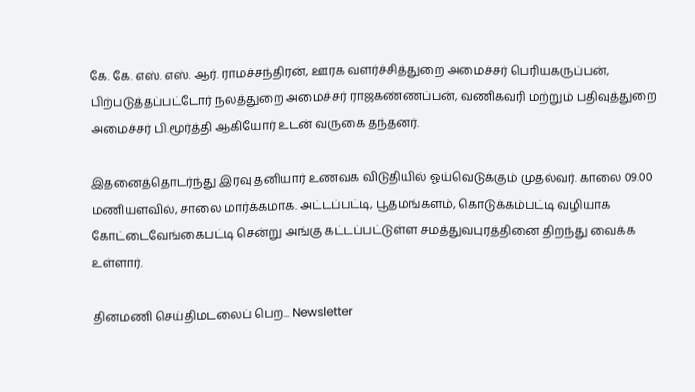கே. கே. எஸ். எஸ். ஆர். ராமச்சந்திரன், ஊரக வளர்ச்சித்துறை அமைச்சர் பெரியகருப்பன், பிற்படுத்தப்பட்டோர் நலத்துறை அமைச்சர் ராஜகண்ணப்பன், வணிகவரி மற்றும் பதிவுத்துறை அமைச்சர் பி.மூர்த்தி ஆகியோர் உடன் வருகை தந்தனர்.

இதனைத்தொடர்ந்து இரவு தனியார் உணவக விடுதியில் ஓய்வெடுக்கும் முதல்வர். காலை 09.00 மணியளவில், சாலை மார்க்கமாக. அட்டப்பட்டி, பூதமங்களம், கொடுக்கம்பட்டி வழியாக கோட்டைவேங்கைபட்டி சென்று அங்கு கட்டப்பட்டுள்ள சமத்துவபுரத்தினை திறந்து வைக்க  உள்ளார்.

தினமணி செய்திமடலைப் பெற... Newsletter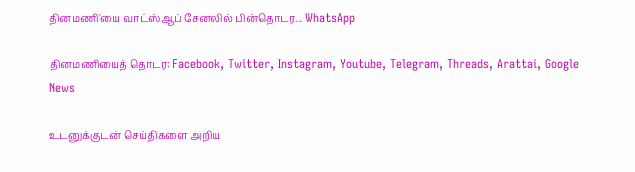தினமணி'யை வாட்ஸ்ஆப் சேனலில் பின்தொடர... WhatsApp

தினமணியைத் தொடர: Facebook, Twitter, Instagram, Youtube, Telegram, Threads, Arattai, Google News

உடனுக்குடன் செய்திகளை அறிய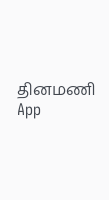தினமணி App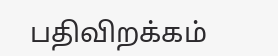பதிவிறக்கம்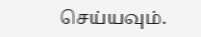செய்யவும்.